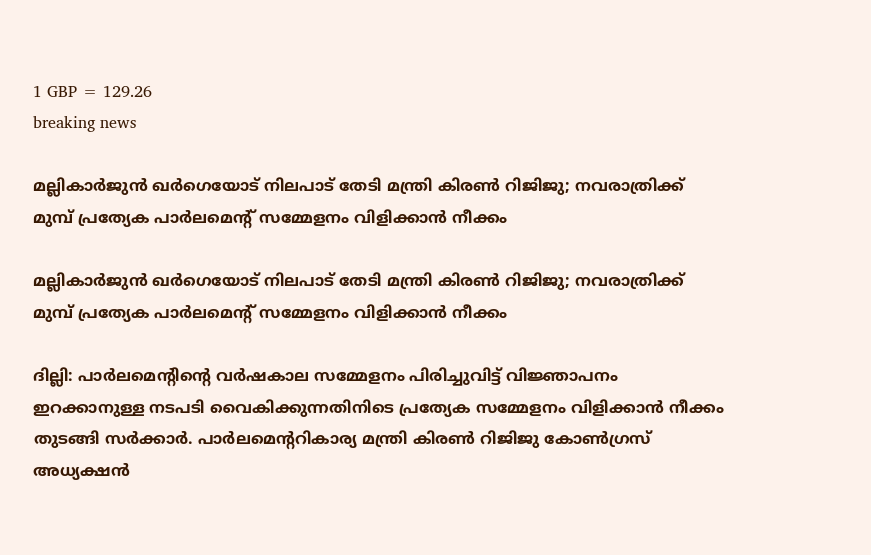1 GBP = 129.26
breaking news

മല്ലികാര്‍ജുന്‍ ഖര്‍ഗെയോട് നിലപാട് തേടി മന്ത്രി കിരൺ റിജിജു; നവരാത്രിക്ക് മുമ്പ് പ്രത്യേക പാർലമെന്റ് സമ്മേളനം വിളിക്കാൻ നീക്കം

മല്ലികാര്‍ജുന്‍ ഖര്‍ഗെയോട് നിലപാട് തേടി മന്ത്രി കിരൺ റിജിജു; നവരാത്രിക്ക് മുമ്പ് പ്രത്യേക പാർലമെന്റ് സമ്മേളനം വിളിക്കാൻ നീക്കം

ദില്ലി: പാര്‍ലമെന്‍റിന്‍റെ വര്‍ഷകാല സമ്മേളനം പിരിച്ചുവിട്ട് വിജ്ഞാപനം ഇറക്കാനുള്ള നടപടി വൈകിക്കുന്നതിനിടെ പ്രത്യേക സമ്മേളനം വിളിക്കാന്‍ നീക്കം തുടങ്ങി സര്‍ക്കാര്‍. പാര്‍ലമെന്‍ററികാര്യ മന്ത്രി കിരണ്‍ റിജിജു കോണ്‍ഗ്രസ് അധ്യക്ഷന്‍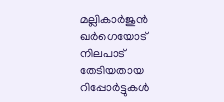മല്ലികാര്‍ജുന്‍ ഖര്‍ഗെയോട് നിലപാട് തേടിയതായ റിപ്പോര്‍ട്ടുകള്‍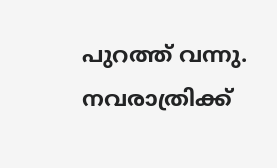പുറത്ത് വന്നു. നവരാത്രിക്ക്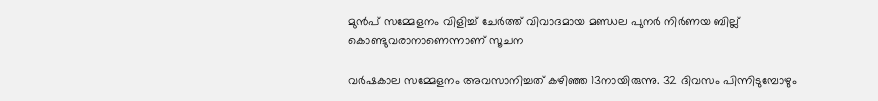മുന്‍പ് സമ്മേളനം വിളിച്ച് ചേര്‍ത്ത് വിവാദമായ മണ്ഡല പുനര്‍ നിര്‍ണയ ബില്ല് കൊണ്ടുവരാനാണെന്നാണ് സൂചന

വര്‍ഷകാല സമ്മേളനം അവസാനിച്ചത് കഴിഞ്ഞ 13നായിരുന്നു. 32 ദിവസം പിന്നിടുമ്പോഴും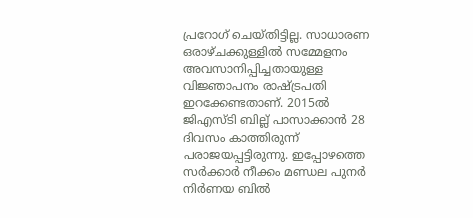പ്രറോഗ് ചെയ്തിട്ടില്ല. സാധാരണ ഒരാഴ്ചക്കുള്ളില്‍ സമ്മേളനം അവസാനിപ്പിച്ചതായുള്ള വിജ്ഞാപനം രാഷ്ട്രപതി ഇറക്കേണ്ടതാണ്. 2015ല്‍ ജിഎസ്ടി ബില്ല് പാസാക്കാന്‍ 28 ദിവസം കാത്തിരുന്ന് പരാജയപ്പട്ടിരുന്നു. ഇപ്പോഴത്തെ സര്‍ക്കാര്‍ നീക്കം മണ്ഡല പുനര്‍ നിര്‍ണയ ബിൽ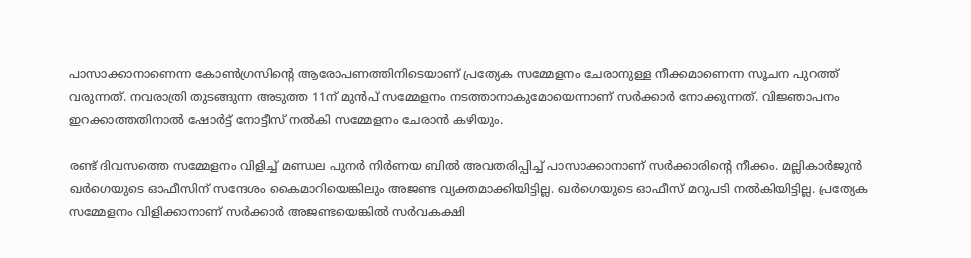പാസാക്കാനാണെന്ന കോണ്‍ഗ്രസിന്‍റെ ആരോപണത്തിനിടെയാണ് പ്രത്യേക സമ്മേളനം ചേരാനുള്ള നീക്കമാണെന്ന സൂചന പുറത്ത് വരുന്നത്. നവരാത്രി തുടങ്ങുന്ന അടുത്ത 11ന് മുന്‍പ് സമ്മേളനം നടത്താനാകുമോയെന്നാണ് സര്‍ക്കാര്‍ നോക്കുന്നത്. വിജ്ഞാപനം ഇറക്കാത്തതിനാല്‍ ഷോര്‍ട്ട് നോട്ടീസ് നല്‍കി സമ്മേളനം ചേരാന്‍ കഴിയും.

രണ്ട് ദിവസത്തെ സമ്മേളനം വിളിച്ച് മണ്ഡല പുനര്‍ നിര്‍ണയ ബില്‍ അവതരിപ്പിച്ച് പാസാക്കാനാണ് സര്‍ക്കാരിന്‍റെ നീക്കം. മല്ലികാര്‍ജുന്‍ ഖര്‍ഗെയുടെ ഓഫീസിന് സന്ദേശം കൈമാറിയെങ്കിലും അജണ്ട വ്യക്തമാക്കിയിട്ടില്ല. ഖര്‍ഗെയുടെ ഓഫീസ് മറുപടി നല്‍കിയിട്ടില്ല. പ്രത്യേക സമ്മേളനം വിളിക്കാനാണ് സര്‍ക്കാര്‍ അജണ്ടയെങ്കില്‍ സര്‍വകക്ഷി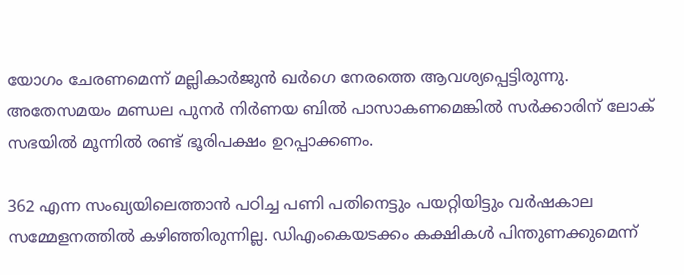യോഗം ചേരണമെന്ന് മല്ലികാര്‍ജുന്‍ ഖര്‍ഗെ നേരത്തെ ആവശ്യപ്പെട്ടിരുന്നു. അതേസമയം മണ്ഡല പുനര്‍ നിര്‍ണയ ബിൽ പാസാകണമെങ്കില്‍ സര്‍ക്കാരിന് ലോക് സഭയില്‍ മൂന്നില്‍ രണ്ട് ഭൂരിപക്ഷം ഉറപ്പാക്കണം.

362 എന്ന സംഖ്യയിലെത്താന്‍ പഠിച്ച പണി പതിനെട്ടും പയറ്റിയിട്ടും വർഷകാല സമ്മേളനത്തില്‍ കഴിഞ്ഞിരുന്നില്ല. ഡിഎംകെയടക്കം കക്ഷികള്‍ പിന്തുണക്കുമെന്ന്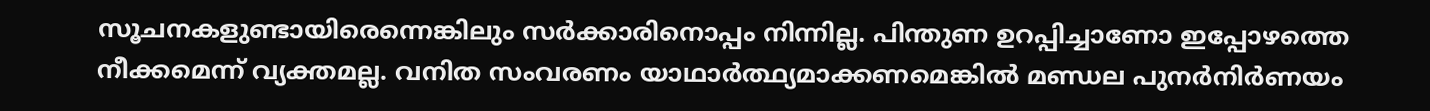സൂചനകളുണ്ടായിരെന്നെങ്കിലും സര്‍ക്കാരിനൊപ്പം നിന്നില്ല. പിന്തുണ ഉറപ്പിച്ചാണോ ഇപ്പോഴത്തെ നീക്കമെന്ന് വ്യക്തമല്ല. വനിത സംവരണം യാഥാര്‍ത്ഥ്യമാക്കണമെങ്കില്‍ മണ്ഡല പുനര്‍നിര്‍ണയം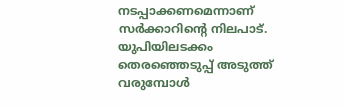നടപ്പാക്കണമെന്നാണ് സര്‍ക്കാറിന്‍റെ നിലപാട്. യുപിയിലടക്കം തെരഞ്ഞെടുപ്പ് അടുത്ത് വരുമ്പോള്‍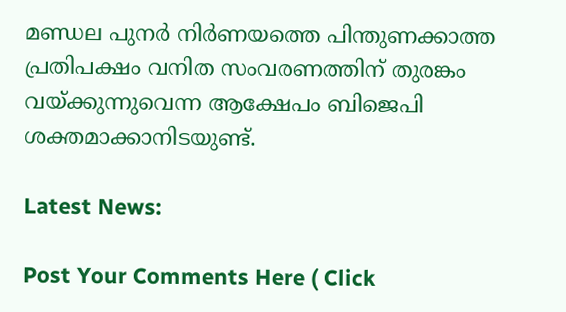മണ്ഡല പുനര്‍ നിര്‍ണയത്തെ പിന്തുണക്കാത്ത പ്രതിപക്ഷം വനിത സംവരണത്തിന് തുരങ്കം വയ്ക്കുന്നുവെന്ന ആക്ഷേപം ബിജെപി ശക്തമാക്കാനിടയുണ്ട്.

Latest News:

Post Your Comments Here ( Click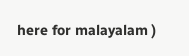here for malayalam )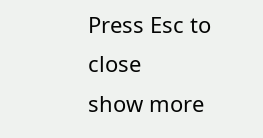Press Esc to close
show more